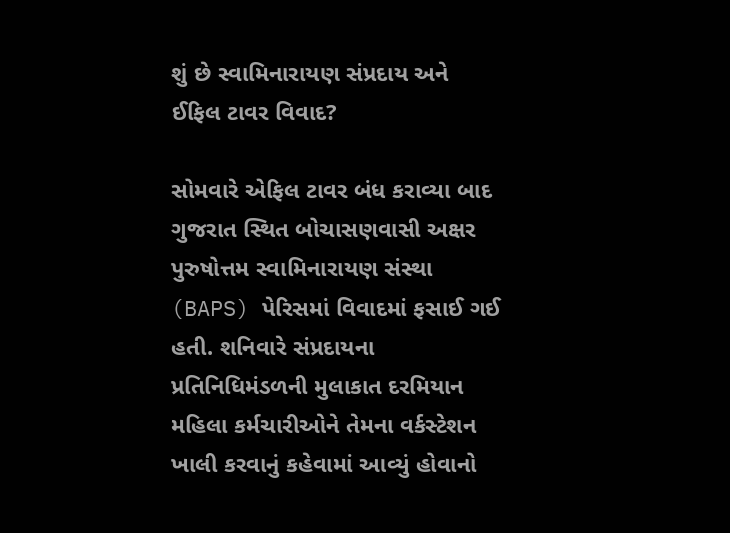શું છે સ્વામિનારાયણ સંપ્રદાય અને ઈફિલ ટાવર વિવાદ?

સોમવારે એફિલ ટાવર બંધ કરાવ્યા બાદ ગુજરાત સ્થિત બોચાસણવાસી અક્ષર પુરુષોત્તમ સ્વામિનારાયણ સંસ્થા (BAPS) પેરિસમાં વિવાદમાં ફસાઈ ગઈ હતી. શનિવારે સંપ્રદાયના પ્રતિનિધિમંડળની મુલાકાત દરમિયાન મહિલા કર્મચારીઓને તેમના વર્કસ્ટેશન ખાલી કરવાનું કહેવામાં આવ્યું હોવાનો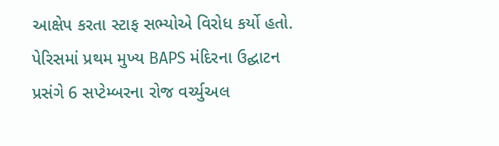આક્ષેપ કરતા સ્ટાફ સભ્યોએ વિરોધ કર્યો હતો. પેરિસમાં પ્રથમ મુખ્ય BAPS મંદિરના ઉદ્ઘાટન પ્રસંગે 6 સપ્ટેમ્બરના રોજ વર્ચ્યુઅલ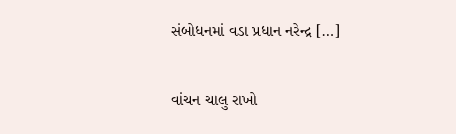સંબોધનમાં વડા પ્રધાન નરેન્દ્ર […]

વાંચન ચાલુ રાખો